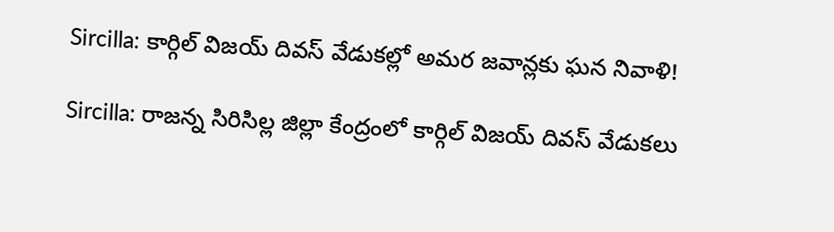Sircilla: కార్గిల్ విజయ్ దివస్ వేడుకల్లో అమర జవాన్లకు ఘన నివాళి!

Sircilla: రాజన్న సిరిసిల్ల జిల్లా కేంద్రంలో కార్గిల్ విజయ్ దివస్ వేడుకలు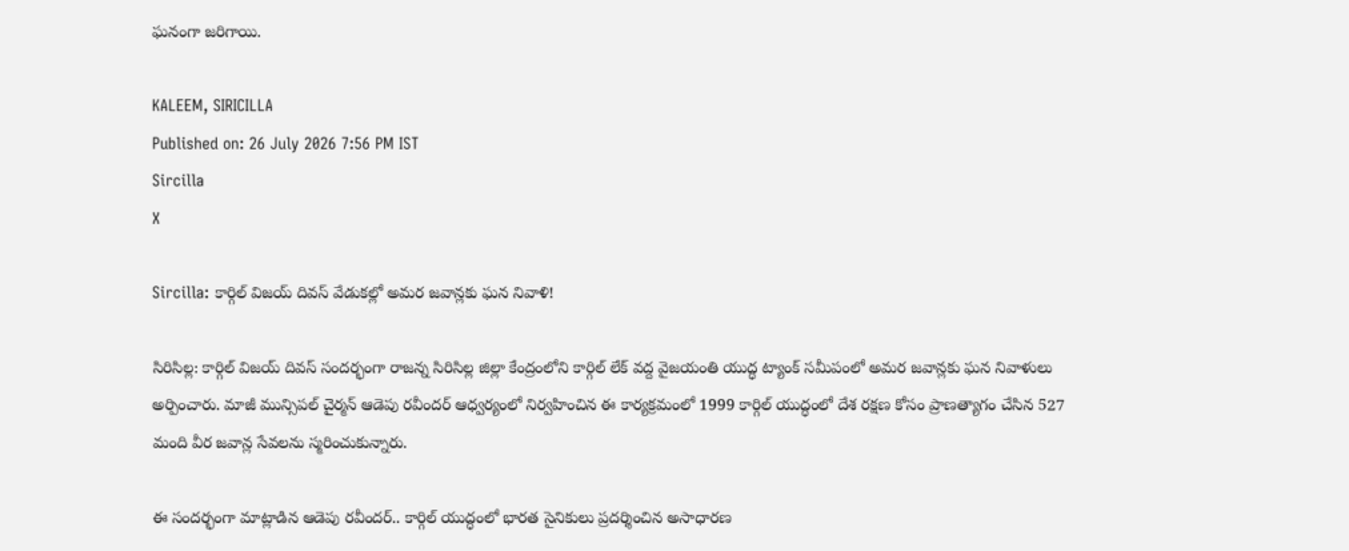ఘనంగా జరిగాయి.

KALEEM, SIRICILLA
Published on: 26 July 2026 7:56 PM IST
Sircilla
X

Sircilla: కార్గిల్ విజయ్ దివస్ వేడుకల్లో అమర జవాన్లకు ఘన నివాళి!

సిరిసిల్ల: కార్గిల్ విజయ్ దివస్ సందర్భంగా రాజన్న సిరిసిల్ల జిల్లా కేంద్రంలోని కార్గిల్ లేక్ వద్ద వైజయంతి యుద్ధ ట్యాంక్ సమీపంలో అమర జవాన్లకు ఘన నివాళులు అర్పించారు. మాజీ మున్సిపల్ చైర్మన్ ఆడెపు రవీందర్ ఆధ్వర్యంలో నిర్వహించిన ఈ కార్యక్రమంలో 1999 కార్గిల్ యుద్ధంలో దేశ రక్షణ కోసం ప్రాణత్యాగం చేసిన 527 మంది వీర జవాన్ల సేవలను స్మరించుకున్నారు.

ఈ సందర్భంగా మాట్లాడిన ఆడెపు రవీందర్.. కార్గిల్ యుద్ధంలో భారత సైనికులు ప్రదర్శించిన అసాధారణ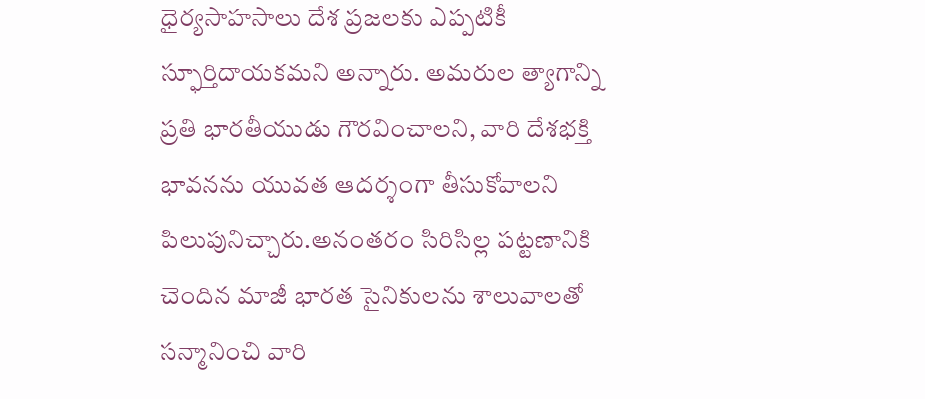ధైర్యసాహసాలు దేశ ప్రజలకు ఎప్పటికీ స్ఫూర్తిదాయకమని అన్నారు. అమరుల త్యాగాన్ని ప్రతి భారతీయుడు గౌరవించాలని, వారి దేశభక్తి భావనను యువత ఆదర్శంగా తీసుకోవాలని పిలుపునిచ్చారు.అనంతరం సిరిసిల్ల పట్టణానికి చెందిన మాజీ భారత సైనికులను శాలువాలతో సన్మానించి వారి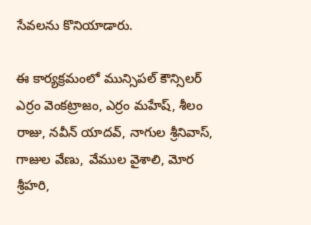సేవలను కొనియాడారు.

ఈ కార్యక్రమంలో మున్సిపల్ కౌన్సిలర్ ఎర్రం వెంకట్రాజం, ఎర్రం మహేష్, శీలం రాజు, నవీన్ యాదవ్, నాగుల శ్రీనివాస్, గాజుల వేణు, వేముల వైశాలి, మోర శ్రీహరి,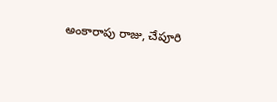అంకారాపు రాజు, చేపూరి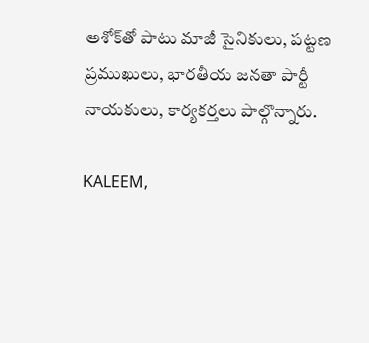అశోక్‌తో పాటు మాజీ సైనికులు, పట్టణ ప్రముఖులు, భారతీయ జనతా పార్టీ నాయకులు, కార్యకర్తలు పాల్గొన్నారు.

KALEEM,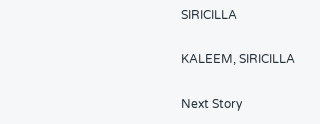SIRICILLA

KALEEM, SIRICILLA

Next Story